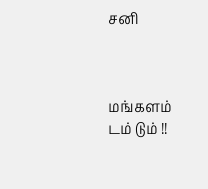சனி



மங்களம் டம் டும் !!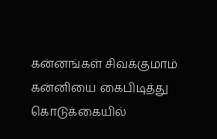கன்னங்கள் சிவக்குமாம்
கன்னியை கைபிடித்து
கொடுக்கையில்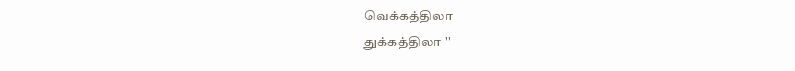வெக்கத்திலா
துக்கத்திலா ''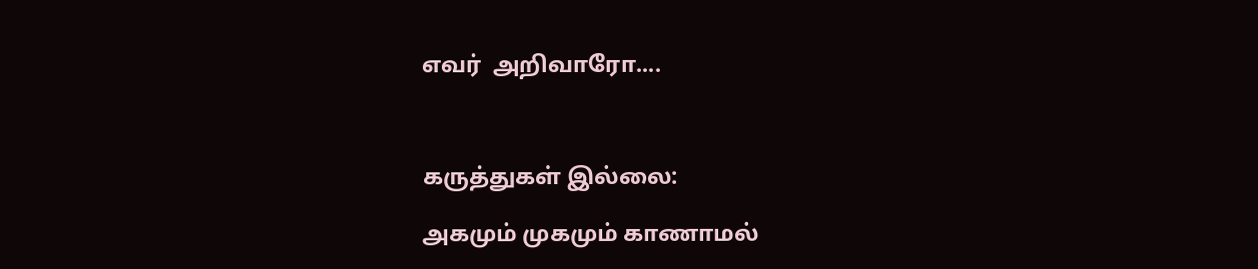எவர்  அறிவாரோ....



கருத்துகள் இல்லை:

அகமும் முகமும் காணாமல்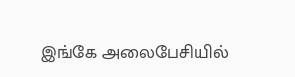இங்கே அலைபேசியில்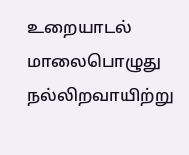உறையாடல்  மாலைபொழுது நல்லிறவாயிற்று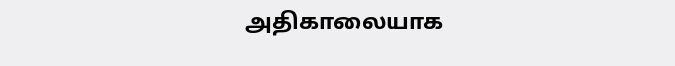அதிகாலையாக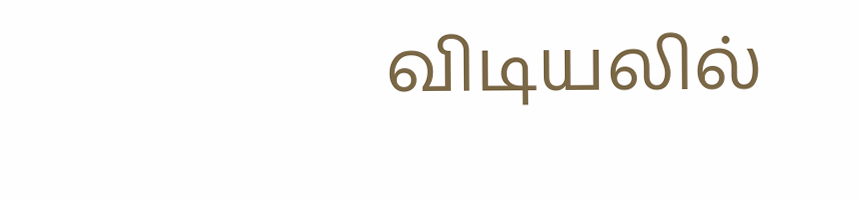விடியலில்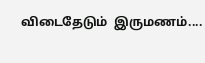விடைதேடும்  இருமணம்....